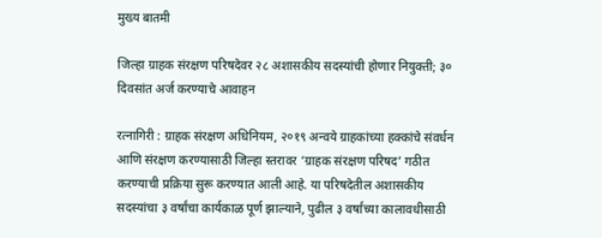मुख्य बातमी

जिल्हा ग्राहक संरक्षण परिषदेवर २८ अशासकीय सदस्यांची होणार नियुक्ती; ३० दिवसांत अर्ज करण्याचे आवाहन

रत्नागिरी : ग्राहक संरक्षण अधिनियम, २०१९ अन्वये ग्राहकांच्या हक्कांचे संवर्धन आणि संरक्षण करण्यासाठी जिल्हा स्तरावर ‘ग्राहक संरक्षण परिषद’ गठीत करण्याची प्रक्रिया सुरू करण्यात आली आहे. या परिषदेतील अशासकीय सदस्यांचा ३ वर्षांचा कार्यकाळ पूर्ण झाल्याने, पुढील ३ वर्षांच्या कालावधीसाठी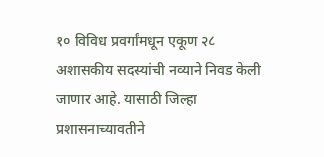१० विविध प्रवर्गांमधून एकूण २८ अशासकीय सदस्यांची नव्याने निवड केली जाणार आहे. यासाठी जिल्हा प्रशासनाच्यावतीने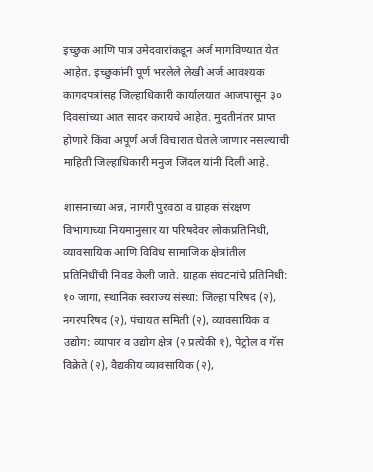इच्छुक आणि पात्र उमेदवारांकडून अर्ज मागविण्यात येत आहेत. इच्छुकांनी पूर्ण भरलेले लेखी अर्ज आवश्यक कागदपत्रांसह जिल्हाधिकारी कार्यालयात आजपासून ३० दिवसांच्या आत सादर करायचे आहेत. मुदतीनंतर प्राप्त होणारे किंवा अपूर्ण अर्ज विचारात घेतले जाणार नसल्याची माहिती जिल्हाधिकारी मनुज जिंदल यांनी दिली आहे.

शासनाच्या अन्न, नागरी पुरवठा व ग्राहक संरक्षण विभागाच्या नियमानुसार या परिषदेवर लोकप्रतिनिधी, व्यावसायिक आणि विविध सामाजिक क्षेत्रांतील प्रतिनिधींची निवड केली जाते. ग्राहक संघटनांचे प्रतिनिधी: १० जागा, स्थानिक स्वराज्य संस्था: जिल्हा परिषद (२), नगरपरिषद (२), पंचायत समिती (२), व्यावसायिक व उद्योग: व्यापार व उद्योग क्षेत्र (२ प्रत्येकी १), पेट्रोल व गॅस विक्रेते (२), वैद्यकीय व्यावसायिक (२),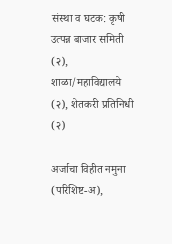संस्था व घटक: कृषी उत्पन्न बाजार समिती (२), शाळा/महाविद्यालये (२), शेतकरी प्रतिनिधी (२)

अर्जाचा विहीत नमुना (परिशिष्ट-अ),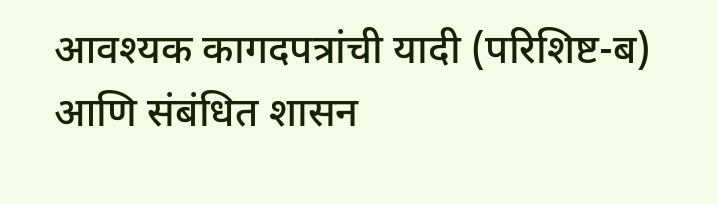आवश्यक कागदपत्रांची यादी (परिशिष्ट-ब) आणि संबंधित शासन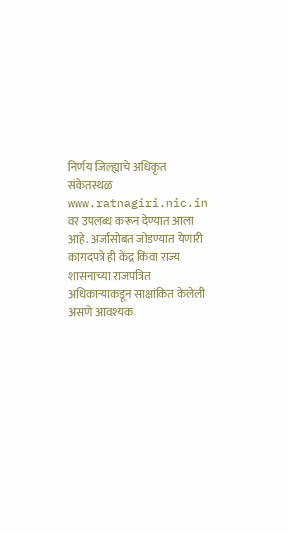निर्णय जिल्ह्याचे अधिकृत संकेतस्थळ www.ratnagiri.nic.in वर उपलब्ध करून देण्यात आला आहे. अर्जासोबत जोडण्यात येणारी कागदपत्रे ही केंद्र किंवा राज्य शासनाच्या राजपत्रित अधिकाऱ्याकडून साक्षांकित केलेली असणे आवश्यक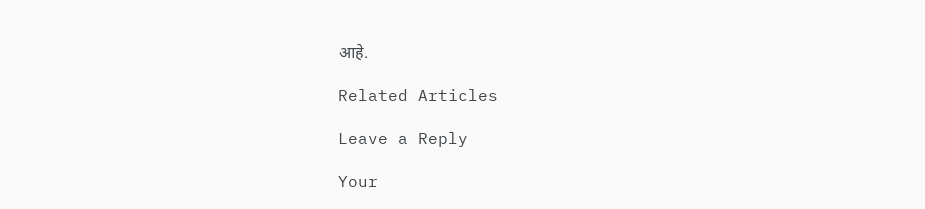आहे.

Related Articles

Leave a Reply

Your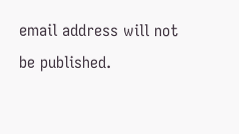email address will not be published.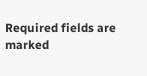Required fields are marked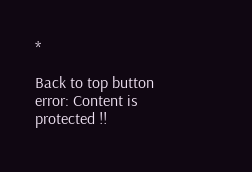*

Back to top button
error: Content is protected !!